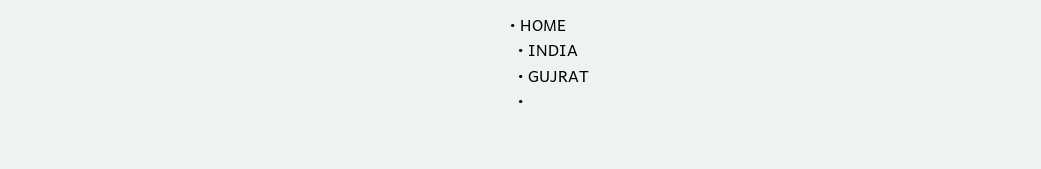• HOME
  • INDIA
  • GUJRAT
  •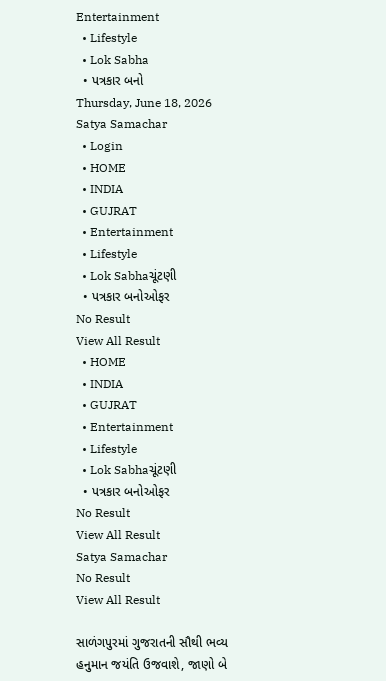Entertainment
  • Lifestyle
  • Lok Sabha
  • પત્રકાર બનો
Thursday, June 18, 2026
Satya Samachar
  • Login
  • HOME
  • INDIA
  • GUJRAT
  • Entertainment
  • Lifestyle
  • Lok Sabhaચૂંટણી
  • પત્રકાર બનોઓફર
No Result
View All Result
  • HOME
  • INDIA
  • GUJRAT
  • Entertainment
  • Lifestyle
  • Lok Sabhaચૂંટણી
  • પત્રકાર બનોઓફર
No Result
View All Result
Satya Samachar
No Result
View All Result

સાળંગપુરમાં ગુજરાતની સૌથી ભવ્ય હનુમાન જયંતિ ઉજવાશે, જાણો બે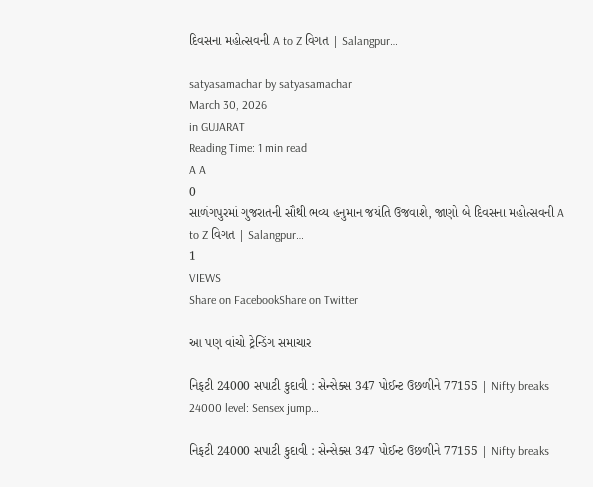દિવસના મહોત્સવની A to Z વિગત | Salangpur…

satyasamachar by satyasamachar
March 30, 2026
in GUJARAT
Reading Time: 1 min read
A A
0
સાળંગપુરમાં ગુજરાતની સૌથી ભવ્ય હનુમાન જયંતિ ઉજવાશે, જાણો બે દિવસના મહોત્સવની A to Z વિગત | Salangpur…
1
VIEWS
Share on FacebookShare on Twitter

આ પણ વાંચો ટ્રેન્ડિંગ સમાચાર

નિફટી 24000 સપાટી કુદાવી : સેન્સેક્સ 347 પોઈન્ટ ઉછળીને 77155 | Nifty breaks 24000 level: Sensex jump…

નિફટી 24000 સપાટી કુદાવી : સેન્સેક્સ 347 પોઈન્ટ ઉછળીને 77155 | Nifty breaks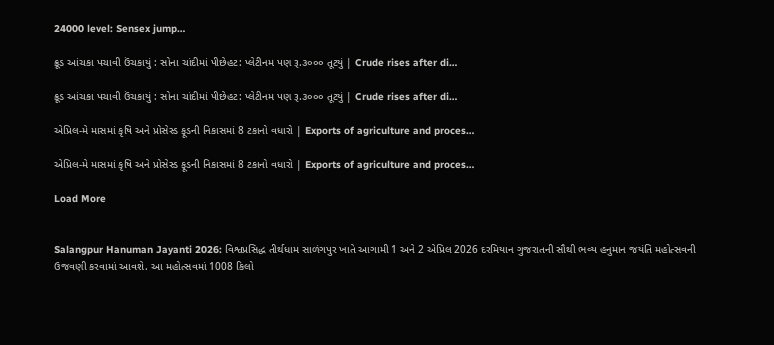24000 level: Sensex jump…

ક્રૂડ આંચકા પચાવી ઉંચકાયું : સોના ચાંદીમાં પીછેહટ: પ્લેટીનમ પણ રૂ.૩૦૦૦ તૂટયું | Crude rises after di…

ક્રૂડ આંચકા પચાવી ઉંચકાયું : સોના ચાંદીમાં પીછેહટ: પ્લેટીનમ પણ રૂ.૩૦૦૦ તૂટયું | Crude rises after di…

એપ્રિલ-મે માસમાં કૃષિ અને પ્રોસેસ્ડ ફૂડની નિકાસમાં 8 ટકાનો વધારો | Exports of agriculture and proces…

એપ્રિલ-મે માસમાં કૃષિ અને પ્રોસેસ્ડ ફૂડની નિકાસમાં 8 ટકાનો વધારો | Exports of agriculture and proces…

Load More


Salangpur Hanuman Jayanti 2026: વિશ્વપ્રસિદ્ધ તીર્થધામ સાળંગપુર ખાતે આગામી 1 અને 2 એપ્રિલ 2026 દરમિયાન ગુજરાતની સૌથી ભવ્ય હનુમાન જયંતિ મહોત્સવની ઉજવણી કરવામાં આવશે. આ મહોત્સવમાં 1008 કિલો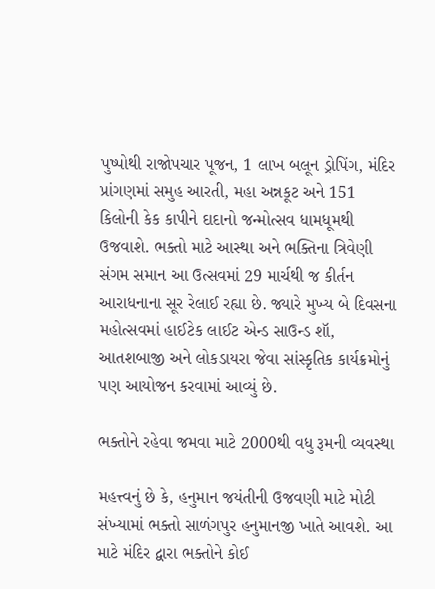પુષ્પોથી રાજોપચાર પૂજન, 1 લાખ બલૂન ડ્રોપિંગ, મંદિર પ્રાંગણમાં સમુહ આરતી, મહા અન્નકૂટ અને 151 કિલોની કેક કાપીને દાદાનો જન્મોત્સવ ધામધૂમથી ઉજવાશે. ભક્તો માટે આસ્થા અને ભક્તિના ત્રિવેણી સંગમ સમાન આ ઉત્સવમાં 29 માર્ચથી જ કીર્તન આરાધનાના સૂર રેલાઈ રહ્યા છે. જ્યારે મુખ્ય બે દિવસના મહોત્સવમાં હાઈટેક લાઈટ એન્ડ સાઉન્ડ શૉ, આતશબાજી અને લોકડાયરા જેવા સાંસ્કૃતિક કાર્યક્રમોનું પણ આયોજન કરવામાં આવ્યું છે.

ભક્તોને રહેવા જમવા માટે 2000થી વધુ રૂમની વ્યવસ્થા

મહત્ત્વનું છે કે, હનુમાન જયંતીની ઉજવણી માટે મોટી સંખ્યામાં ભક્તો સાળંગપુર હનુમાનજી ખાતે આવશે. આ માટે મંદિર દ્વારા ભક્તોને કોઈ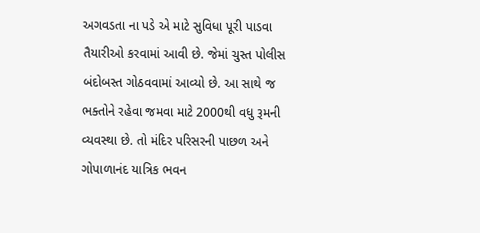અગવડતા ના પડે એ માટે સુવિધા પૂરી પાડવા તૈયારીઓ કરવામાં આવી છે. જેમાં ચુસ્ત પોલીસ બંદોબસ્ત ગોઠવવામાં આવ્યો છે. આ સાથે જ ભક્તોને રહેવા જમવા માટે 2000થી વધુ રૂમની વ્યવસ્થા છે. તો મંદિર પરિસરની પાછળ અને ગોપાળાનંદ યાત્રિક ભવન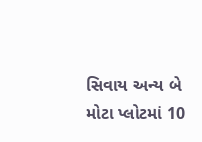સિવાય અન્ય બે મોટા પ્લોટમાં 10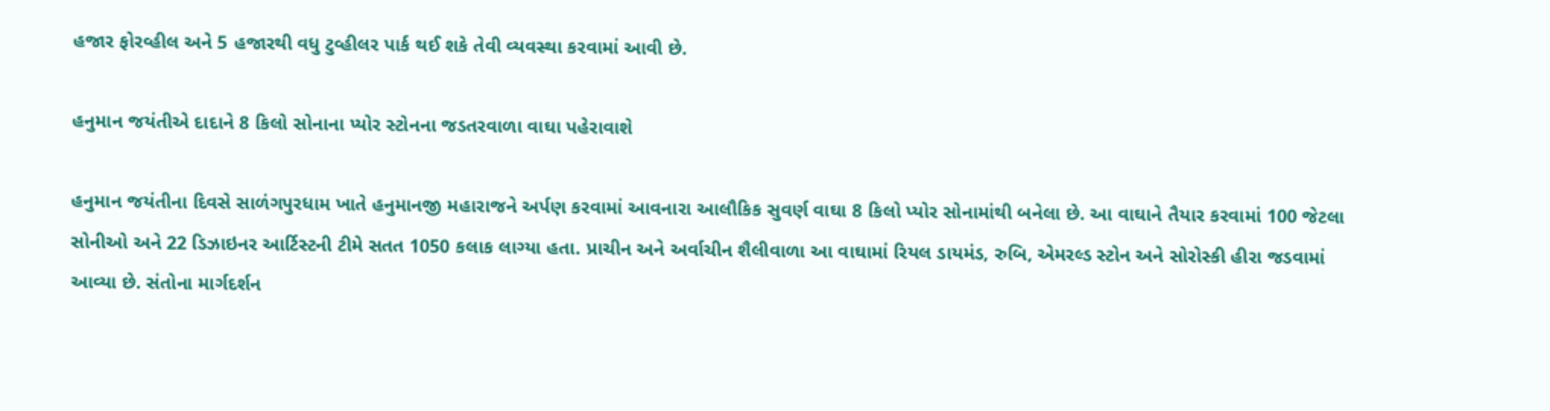હજાર ફોરવ્હીલ અને 5 હજારથી વધુ ટુવ્હીલર પાર્ક થઈ શકે તેવી વ્યવસ્થા કરવામાં આવી છે.

હનુમાન જયંતીએ દાદાને 8 કિલો સોનાના પ્યોર સ્ટોનના જડતરવાળા વાઘા પહેરાવાશે

હનુમાન જયંતીના દિવસે સાળંગપુરધામ ખાતે હનુમાનજી મહારાજને અર્પણ કરવામાં આવનારા આલૌકિક સુવર્ણ વાઘા 8 કિલો પ્યોર સોનામાંથી બનેલા છે. આ વાઘાને તૈયાર કરવામાં 100 જેટલા સોનીઓ અને 22 ડિઝાઇનર આર્ટિસ્ટની ટીમે સતત 1050 કલાક લાગ્યા હતા. પ્રાચીન અને અર્વાચીન શૈલીવાળા આ વાઘામાં રિયલ ડાયમંડ, રુબિ, એમરલ્ડ સ્ટોન અને સોરોસ્કી હીરા જડવામાં આવ્યા છે. સંતોના માર્ગદર્શન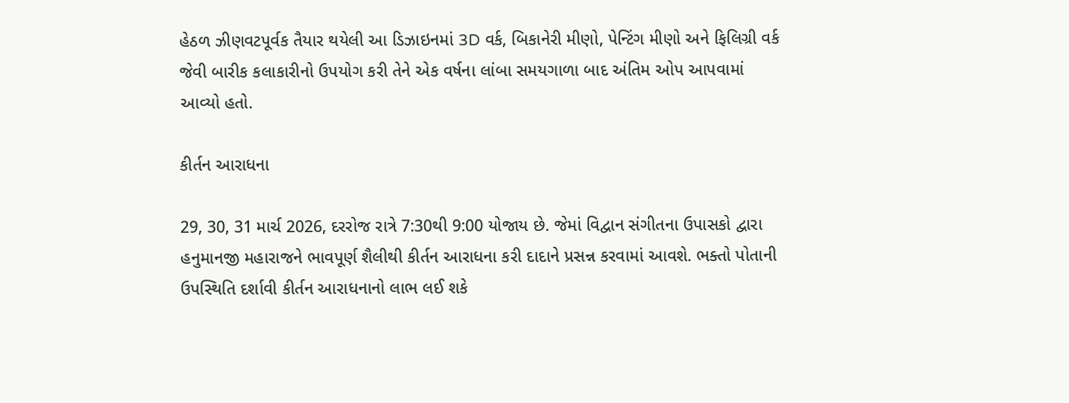હેઠળ ઝીણવટપૂર્વક તૈયાર થયેલી આ ડિઝાઇનમાં 3D વર્ક, બિકાનેરી મીણો, પેન્ટિંગ મીણો અને ફિલિગ્રી વર્ક જેવી બારીક કલાકારીનો ઉપયોગ કરી તેને એક વર્ષના લાંબા સમયગાળા બાદ અંતિમ ઓપ આપવામાં આવ્યો હતો.

કીર્તન આરાધના

29, 30, 31 માર્ચ 2026, દરરોજ રાત્રે 7:30થી 9:00 યોજાય છે. જેમાં વિદ્વાન સંગીતના ઉપાસકો દ્વારા હનુમાનજી મહારાજને ભાવપૂર્ણ શૈલીથી કીર્તન આરાધના કરી દાદાને પ્રસન્ન કરવામાં આવશે. ભક્તો પોતાની ઉપસ્થિતિ દર્શાવી કીર્તન આરાધનાનો લાભ લઈ શકે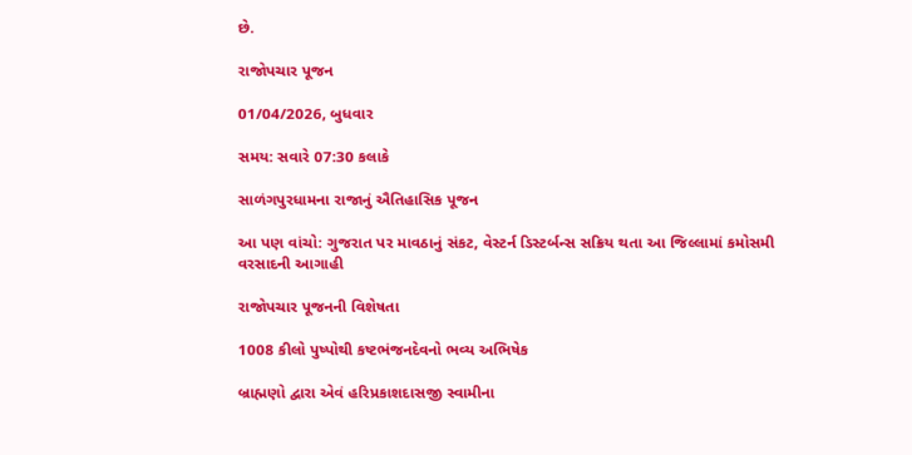છે.

રાજોપચાર પૂજન

01/04/2026, બુધવાર

સમય: સવારે 07:30 કલાકે

સાળંગપુરધામના રાજાનું ઐતિહાસિક પૂજન

આ પણ વાંચો: ગુજરાત પર માવઠાનું સંકટ, વેસ્ટર્ન ડિસ્ટર્બન્સ સક્રિય થતા આ જિલ્લામાં કમોસમી વરસાદની આગાહી

રાજોપચાર પૂજનની વિશેષતા

1008 કીલો પુષ્પોથી કષ્ટભંજનદેવનો ભવ્ય અભિષેક

બ્રાહ્મણો દ્વારા એવં હરિપ્રકાશદાસજી સ્વામીના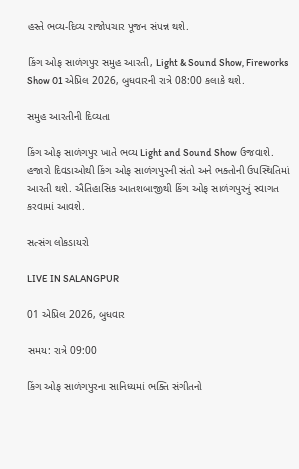હસ્તે ભવ્ય-દિવ્ય રાજોપચાર પૂજન સંપન્ન થશે.

કિંગ ઓફ સાળંગપુર સમુહ આરતી, Light & Sound Show, Fireworks Show 01 એપ્રિલ 2026, બુધવારની રાત્રે 08:00 કલાકે થશે.

સમુહ આરતીની દિવ્યતા

કિંગ ઓફ સાળંગપુર ખાતે ભવ્ય Light and Sound Show ઉજવાશે. હજારો દિવડાઓથી કિંગ ઓફ સાળંગપુરની સંતો અને ભક્તોની ઉપસ્થિતિમાં આરતી થશે. ઐતિહાસિક આતશબાજીથી કિંગ ઓફ સાળંગપુરનું સ્વાગત કરવામાં આવશે.

સત્સંગ લોકડાયરો

LIVE IN SALANGPUR

01 એપ્રિલ 2026, બુધવાર

સમય: રાત્રે 09:00

કિંગ ઓફ સાળંગપુરના સાનિધ્યમાં ભક્તિ સંગીતનો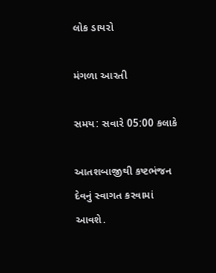લોક ડાયરો

મંગળા આરતી

સમય: સવારે 05:00 કલાકે

આતશબાજીથી કષ્ટભંજન દેવનું સ્વાગત કરવામાં આવશે.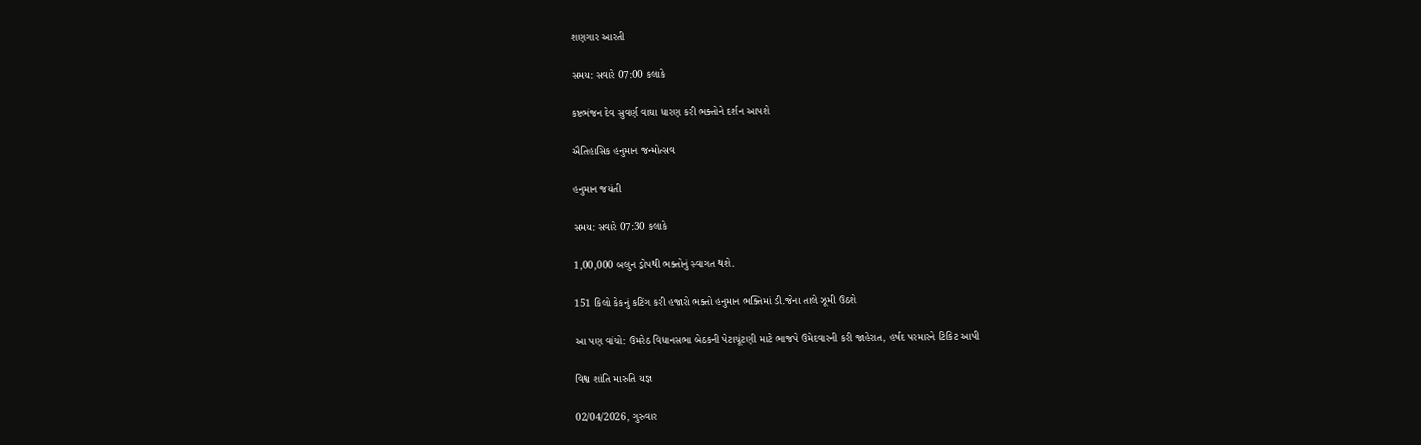શણગાર આરતી

સમય: સવારે 07:00 કલાકે

કષ્ટભંજન દેવ સુવર્ણ વાઘા ધારણ કરી ભક્તોને દર્શન આપશે

ઐતિહાસિક હનુમાન જન્મોત્સવ

હનુમાન જયંતી

સમય: સવારે 07:30 કલાકે

1,00,000 બલુન ડ્રોપથી ભક્તોનું સ્વાગત થશે.

151 કિલો કેકનું કટિંગ કરી હજારો ભક્તો હનુમાન ભક્તિમાં ડી.જેના તાલે ઝૂમી ઉઠશે

આ પણ વાંચો: ઉમરેઠ વિધાનસભા બેઠકની પેટાચૂંટણી માટે ભાજપે ઉમેદવારની કરી જાહેરાત, હર્ષદ પરમારને ટિકિટ આપી

વિશ્વ શાંતિ મારુતિ યજ્ઞ

02/04/2026, ગુરુવાર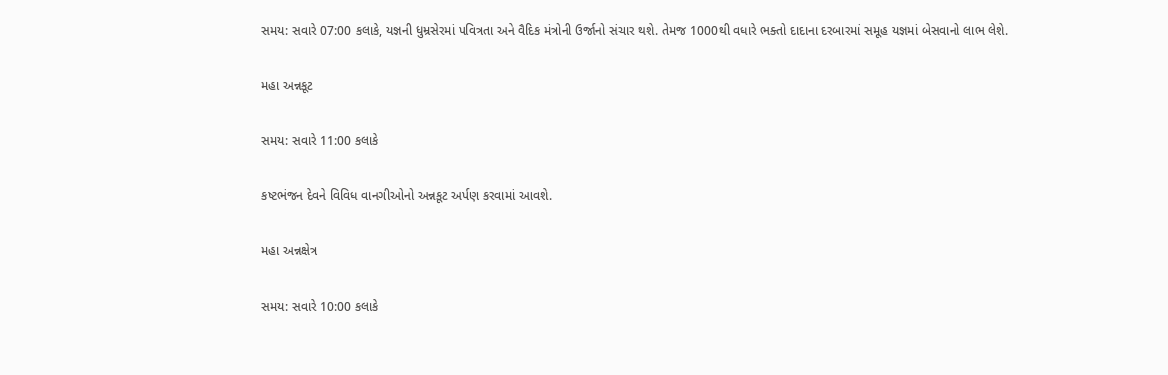સમય: સવારે 07:00 કલાકે, યજ્ઞની ધુમ્રસેરમાં પવિત્રતા અને વૈદિક મંત્રોની ઉર્જાનો સંચાર થશે. તેમજ 1000થી વધારે ભક્તો દાદાના દરબારમાં સમૂહ યજ્ઞમાં બેસવાનો લાભ લેશે.

મહા અન્નકૂટ

સમય: સવારે 11:00 કલાકે

કષ્ટભંજન દેવને વિવિધ વાનગીઓનો અન્નકૂટ અર્પણ કરવામાં આવશે.

મહા અન્નક્ષેત્ર

સમય: સવારે 10:00 કલાકે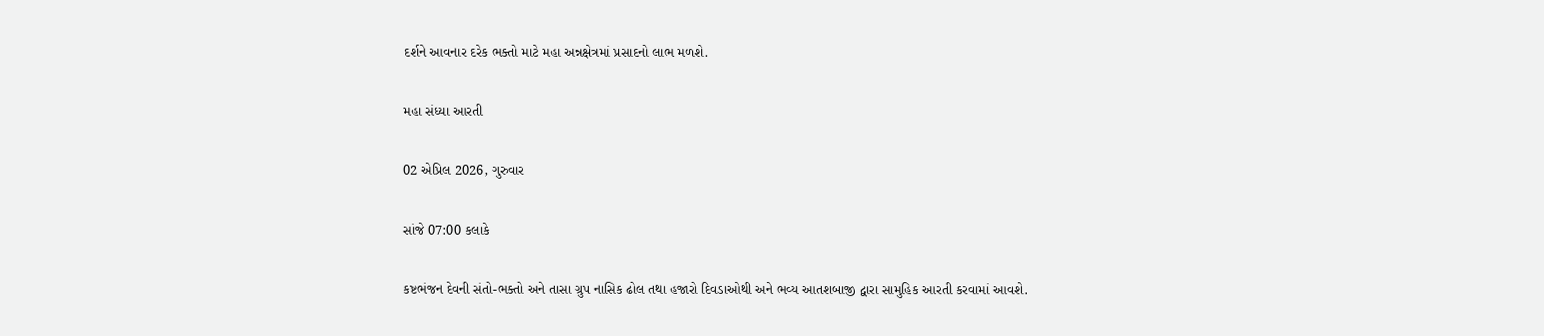દર્શને આવનાર દરેક ભક્તો માટે મહા અન્નક્ષેત્રમાં પ્રસાદનો લાભ મળશે.

મહા સંધ્યા આરતી

02 એપ્રિલ 2026, ગુરુવાર

સાંજે 07:00 કલાકે

કષ્ટભંજન દેવની સંતો-ભક્તો અને તાસા ગ્રુપ નાસિક ઢોલ તથા હજારો દિવડાઓથી અને ભવ્ય આતશબાજી દ્વારા સામુહિક આરતી કરવામાં આવશે.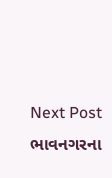Next Post
ભાવનગરના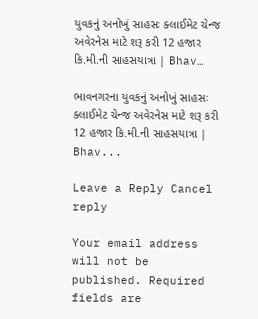યુવકનું અનોખું સાહસઃ ક્લાઈમેટ ચેન્જ અવેરનેસ માટે શરૂ કરી 12 હજાર કિ.મી.ની સાહસયાત્રા | Bhav…

ભાવનગરના યુવકનું અનોખું સાહસઃ ક્લાઈમેટ ચેન્જ અવેરનેસ માટે શરૂ કરી 12 હજાર કિ.મી.ની સાહસયાત્રા | Bhav...

Leave a Reply Cancel reply

Your email address will not be published. Required fields are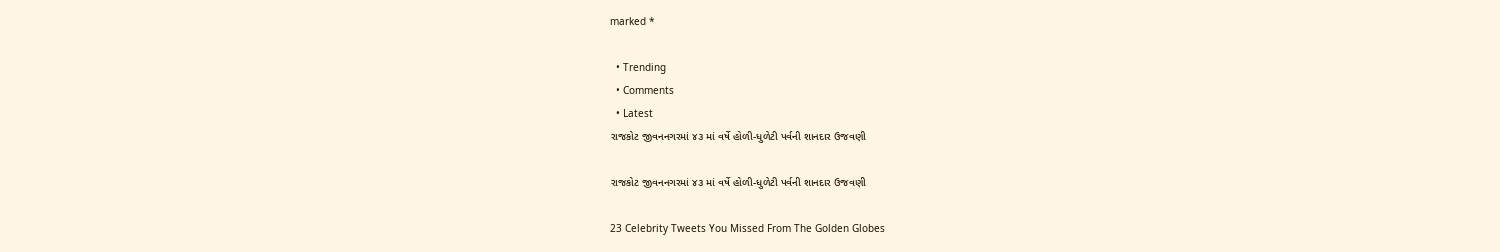marked *

  • Trending
  • Comments
  • Latest
રાજકોટ જીવનનગરમાં ૪૩ માં વર્ષે હોળી-ધુળેટી પર્વની શાનદાર ઉજવણી

રાજકોટ જીવનનગરમાં ૪૩ માં વર્ષે હોળી-ધુળેટી પર્વની શાનદાર ઉજવણી

23 Celebrity Tweets You Missed From The Golden Globes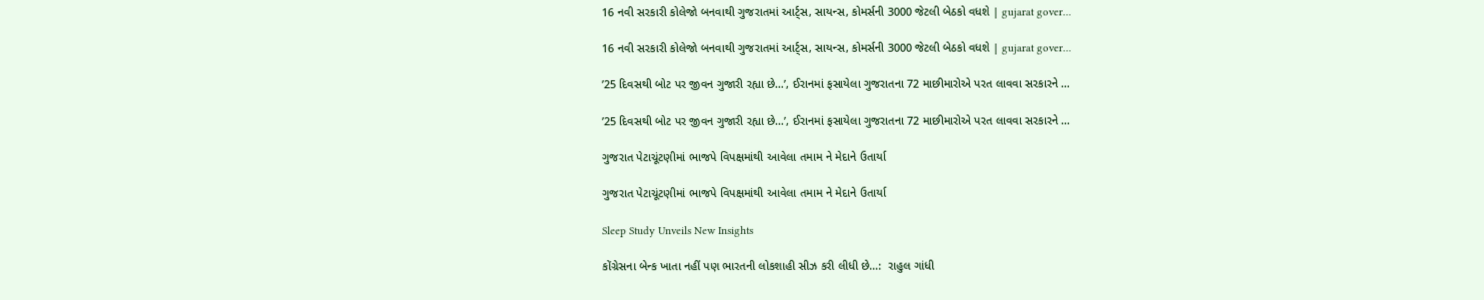16 નવી સરકારી કોલેજો બનવાથી ગુજરાતમાં આર્ટ્સ, સાયન્સ, કોમર્સની 3000 જેટલી બેઠકો વધશે | gujarat gover…

16 નવી સરકારી કોલેજો બનવાથી ગુજરાતમાં આર્ટ્સ, સાયન્સ, કોમર્સની 3000 જેટલી બેઠકો વધશે | gujarat gover…

’25 દિવસથી બોટ પર જીવન ગુજારી રહ્યા છે…’, ઈરાનમાં ફસાયેલા ગુજરાતના 72 માછીમારોએ પરત લાવવા સરકારને …

’25 દિવસથી બોટ પર જીવન ગુજારી રહ્યા છે…’, ઈરાનમાં ફસાયેલા ગુજરાતના 72 માછીમારોએ પરત લાવવા સરકારને …

ગુજરાત પેટાચૂંટણીમાં ભાજપે વિપક્ષમાંથી આવેલા તમામ ને મેદાને ઉતાર્યા

ગુજરાત પેટાચૂંટણીમાં ભાજપે વિપક્ષમાંથી આવેલા તમામ ને મેદાને ઉતાર્યા

Sleep Study Unveils New Insights

કોંગ્રેસના બેન્ક ખાતા નહીં પણ ભારતની લોકશાહી સીઝ કરી લીધી છે…:  રાહુલ ગાંધી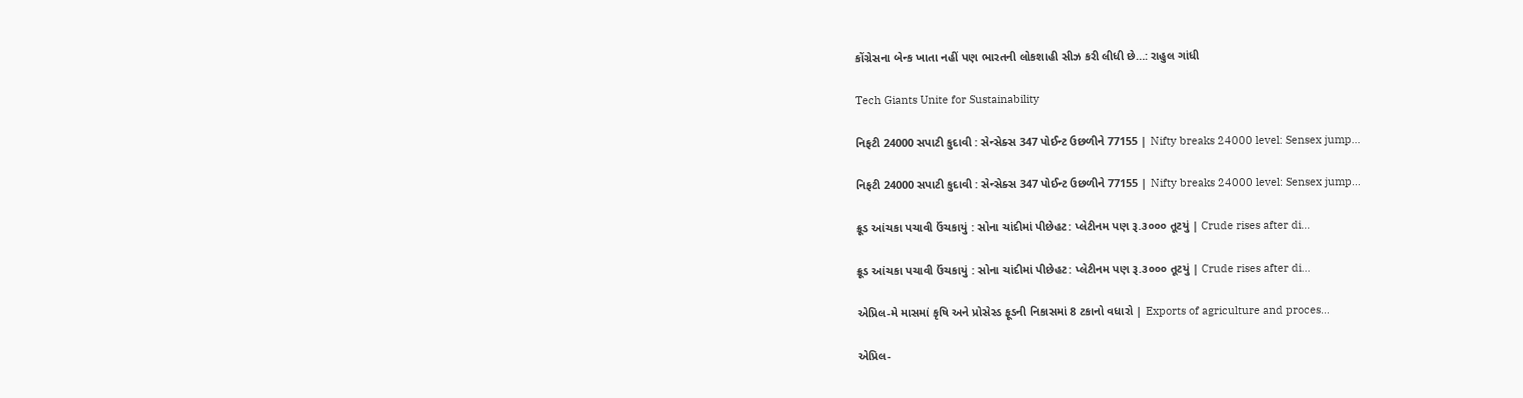કોંગ્રેસના બેન્ક ખાતા નહીં પણ ભારતની લોકશાહી સીઝ કરી લીધી છે…: રાહુલ ગાંધી

Tech Giants Unite for Sustainability

નિફટી 24000 સપાટી કુદાવી : સેન્સેક્સ 347 પોઈન્ટ ઉછળીને 77155 | Nifty breaks 24000 level: Sensex jump…

નિફટી 24000 સપાટી કુદાવી : સેન્સેક્સ 347 પોઈન્ટ ઉછળીને 77155 | Nifty breaks 24000 level: Sensex jump…

ક્રૂડ આંચકા પચાવી ઉંચકાયું : સોના ચાંદીમાં પીછેહટ: પ્લેટીનમ પણ રૂ.૩૦૦૦ તૂટયું | Crude rises after di…

ક્રૂડ આંચકા પચાવી ઉંચકાયું : સોના ચાંદીમાં પીછેહટ: પ્લેટીનમ પણ રૂ.૩૦૦૦ તૂટયું | Crude rises after di…

એપ્રિલ-મે માસમાં કૃષિ અને પ્રોસેસ્ડ ફૂડની નિકાસમાં 8 ટકાનો વધારો | Exports of agriculture and proces…

એપ્રિલ-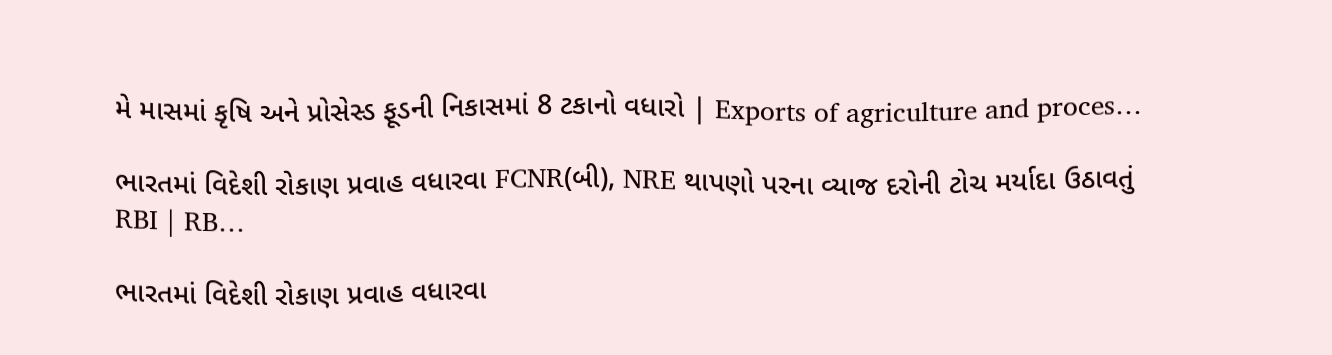મે માસમાં કૃષિ અને પ્રોસેસ્ડ ફૂડની નિકાસમાં 8 ટકાનો વધારો | Exports of agriculture and proces…

ભારતમાં વિદેશી રોકાણ પ્રવાહ વધારવા FCNR(બી), NRE થાપણો પરના વ્યાજ દરોની ટોચ મર્યાદા ઉઠાવતું RBI | RB…

ભારતમાં વિદેશી રોકાણ પ્રવાહ વધારવા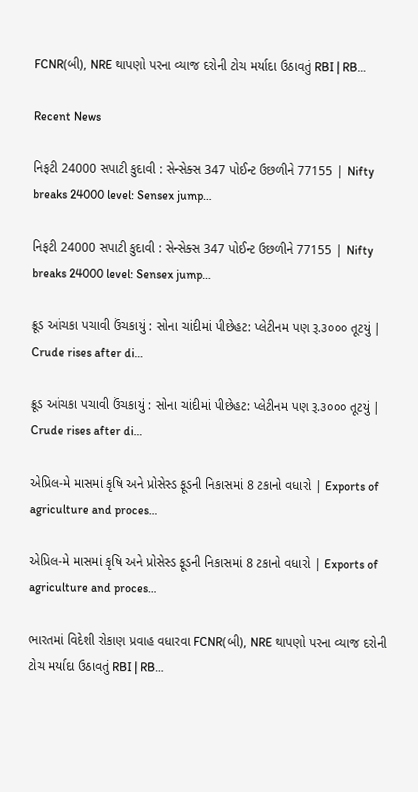FCNR(બી), NRE થાપણો પરના વ્યાજ દરોની ટોચ મર્યાદા ઉઠાવતું RBI | RB…

Recent News

નિફટી 24000 સપાટી કુદાવી : સેન્સેક્સ 347 પોઈન્ટ ઉછળીને 77155 | Nifty breaks 24000 level: Sensex jump…

નિફટી 24000 સપાટી કુદાવી : સેન્સેક્સ 347 પોઈન્ટ ઉછળીને 77155 | Nifty breaks 24000 level: Sensex jump…

ક્રૂડ આંચકા પચાવી ઉંચકાયું : સોના ચાંદીમાં પીછેહટ: પ્લેટીનમ પણ રૂ.૩૦૦૦ તૂટયું | Crude rises after di…

ક્રૂડ આંચકા પચાવી ઉંચકાયું : સોના ચાંદીમાં પીછેહટ: પ્લેટીનમ પણ રૂ.૩૦૦૦ તૂટયું | Crude rises after di…

એપ્રિલ-મે માસમાં કૃષિ અને પ્રોસેસ્ડ ફૂડની નિકાસમાં 8 ટકાનો વધારો | Exports of agriculture and proces…

એપ્રિલ-મે માસમાં કૃષિ અને પ્રોસેસ્ડ ફૂડની નિકાસમાં 8 ટકાનો વધારો | Exports of agriculture and proces…

ભારતમાં વિદેશી રોકાણ પ્રવાહ વધારવા FCNR(બી), NRE થાપણો પરના વ્યાજ દરોની ટોચ મર્યાદા ઉઠાવતું RBI | RB…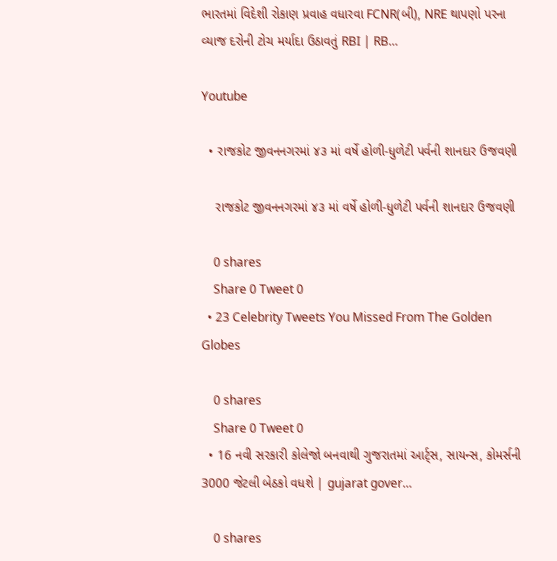ભારતમાં વિદેશી રોકાણ પ્રવાહ વધારવા FCNR(બી), NRE થાપણો પરના વ્યાજ દરોની ટોચ મર્યાદા ઉઠાવતું RBI | RB…

Youtube

  • રાજકોટ જીવનનગરમાં ૪૩ માં વર્ષે હોળી-ધુળેટી પર્વની શાનદાર ઉજવણી

    રાજકોટ જીવનનગરમાં ૪૩ માં વર્ષે હોળી-ધુળેટી પર્વની શાનદાર ઉજવણી

    0 shares
    Share 0 Tweet 0
  • 23 Celebrity Tweets You Missed From The Golden Globes

    0 shares
    Share 0 Tweet 0
  • 16 નવી સરકારી કોલેજો બનવાથી ગુજરાતમાં આર્ટ્સ, સાયન્સ, કોમર્સની 3000 જેટલી બેઠકો વધશે | gujarat gover…

    0 shares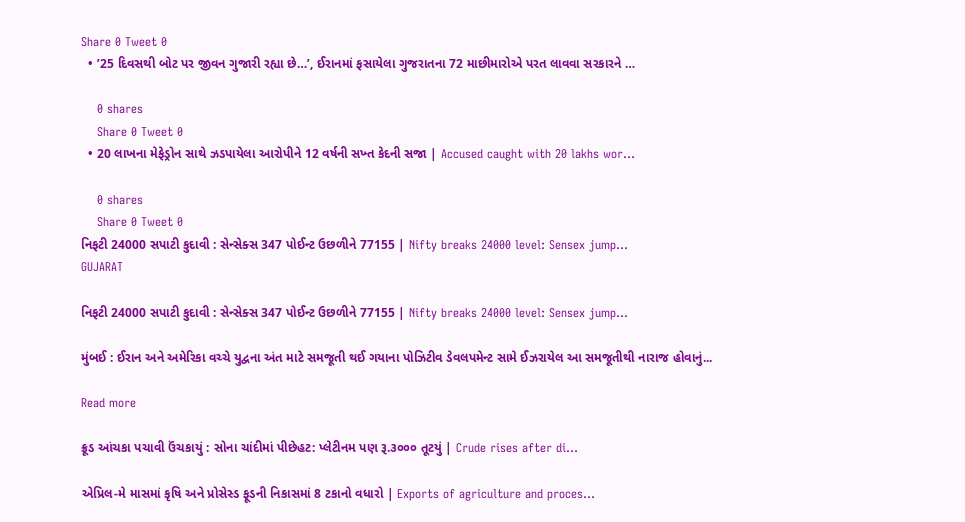Share 0 Tweet 0
  • ’25 દિવસથી બોટ પર જીવન ગુજારી રહ્યા છે…’, ઈરાનમાં ફસાયેલા ગુજરાતના 72 માછીમારોએ પરત લાવવા સરકારને …

    0 shares
    Share 0 Tweet 0
  • 20 લાખના મેફેડ્રોન સાથે ઝડપાયેલા આરોપીને 12 વર્ષની સખ્ત કેદની સજા | Accused caught with 20 lakhs wor…

    0 shares
    Share 0 Tweet 0
નિફટી 24000 સપાટી કુદાવી : સેન્સેક્સ 347 પોઈન્ટ ઉછળીને 77155 | Nifty breaks 24000 level: Sensex jump…
GUJARAT

નિફટી 24000 સપાટી કુદાવી : સેન્સેક્સ 347 પોઈન્ટ ઉછળીને 77155 | Nifty breaks 24000 level: Sensex jump…

મુંબઈ : ઈરાન અને અમેરિકા વચ્ચે યુદ્વના અંત માટે સમજૂતી થઈ ગયાના પોઝિટીવ ડેવલપમેન્ટ સામે ઈઝરાયેલ આ સમજૂતીથી નારાજ હોવાનું...

Read more

ક્રૂડ આંચકા પચાવી ઉંચકાયું : સોના ચાંદીમાં પીછેહટ: પ્લેટીનમ પણ રૂ.૩૦૦૦ તૂટયું | Crude rises after di…

એપ્રિલ-મે માસમાં કૃષિ અને પ્રોસેસ્ડ ફૂડની નિકાસમાં 8 ટકાનો વધારો | Exports of agriculture and proces…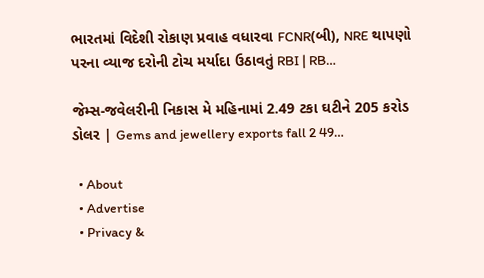ભારતમાં વિદેશી રોકાણ પ્રવાહ વધારવા FCNR(બી), NRE થાપણો પરના વ્યાજ દરોની ટોચ મર્યાદા ઉઠાવતું RBI | RB…

જેમ્સ-જવેલરીની નિકાસ મે મહિનામાં 2.49 ટકા ઘટીને 205 કરોડ ડોલર | Gems and jewellery exports fall 2 49…

  • About
  • Advertise
  • Privacy &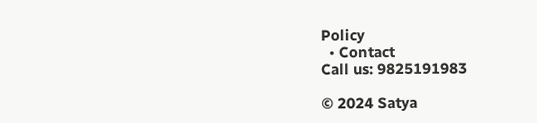Policy
  • Contact
Call us: 9825191983

© 2024 Satya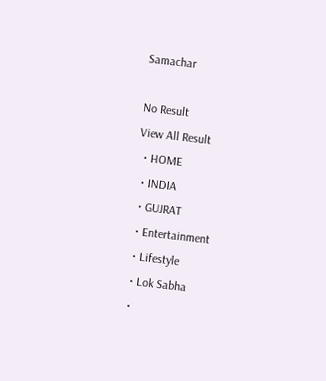Samachar

No Result
View All Result
  • HOME
  • INDIA
  • GUJRAT
  • Entertainment
  • Lifestyle
  • Lok Sabha
  •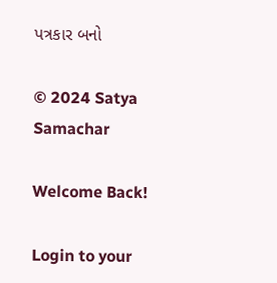પત્રકાર બનો

© 2024 Satya Samachar

Welcome Back!

Login to your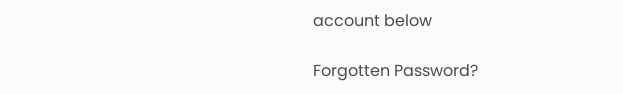account below

Forgotten Password?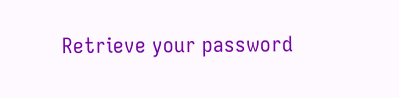Retrieve your password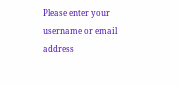Please enter your username or email address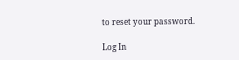to reset your password.

Log In